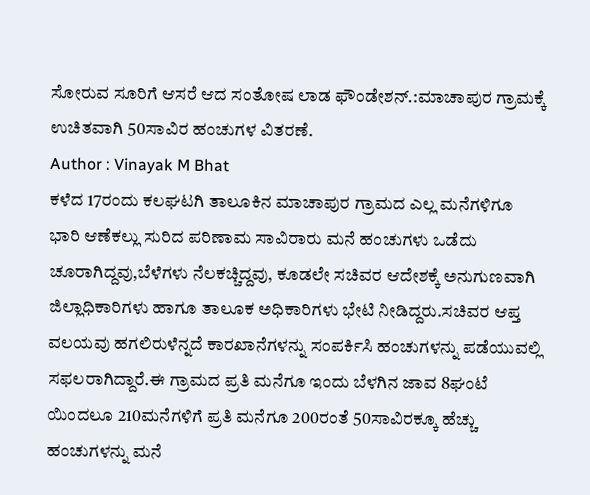ಸೋರುವ ಸೂರಿಗೆ ಆಸರೆ ಆದ ಸಂತೋಷ ಲಾಡ ಫೌಂಡೇಶನ್.:ಮಾಚಾಪುರ ಗ್ರಾಮಕ್ಕೆ ಉಚಿತವಾಗಿ 50ಸಾವಿರ ಹಂಚುಗಳ ವಿತರಣೆ.
Author : Vinayak M Bhat
ಕಳೆದ 17ರಂದು ಕಲಘಟಗಿ ತಾಲೂಕಿನ ಮಾಚಾಪುರ ಗ್ರಾಮದ ಎಲ್ಲ ಮನೆಗಳಿಗೂ ಭಾರಿ ಆಣೆಕಲ್ಲು ಸುರಿದ ಪರಿಣಾಮ ಸಾವಿರಾರು ಮನೆ ಹಂಚುಗಳು ಒಡೆದು ಚೂರಾಗಿದ್ದವು,ಬೆಳೆಗಳು ನೆಲಕಚ್ಚಿದ್ದವು, ಕೂಡಲೇ ಸಚಿವರ ಆದೇಶಕ್ಕೆ ಅನುಗುಣವಾಗಿ ಜಿಲ್ಲಾಧಿಕಾರಿಗಳು ಹಾಗೂ ತಾಲೂಕ ಅಧಿಕಾರಿಗಳು ಭೇಟಿ ನೀಡಿದ್ದರು.ಸಚಿವರ ಆಪ್ತ ವಲಯವು ಹಗಲಿರುಳೆನ್ನದೆ ಕಾರಖಾನೆಗಳನ್ನು ಸಂಪರ್ಕಿಸಿ ಹಂಚುಗಳನ್ನು ಪಡೆಯುವಲ್ಲಿ ಸಫಲರಾಗಿದ್ದಾರೆ.ಈ ಗ್ರಾಮದ ಪ್ರತಿ ಮನೆಗೂ ಇಂದು ಬೆಳಗಿನ ಜಾವ 8ಘಂಟೆ ಯಿಂದಲೂ 210ಮನೆಗಳಿಗೆ ಪ್ರತಿ ಮನೆಗೂ 200ರಂತೆ 50ಸಾವಿರಕ್ಕೂ ಹೆಚ್ಚು ಹಂಚುಗಳನ್ನು ಮನೆ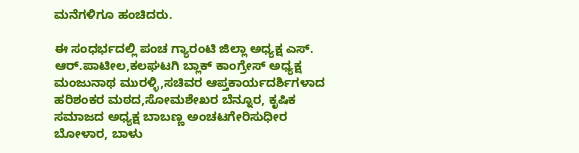ಮನೆಗಳಿಗೂ ಹಂಚಿದರು.

ಈ ಸಂಧರ್ಭದಲ್ಲಿ ಪಂಚ ಗ್ಯಾರಂಟಿ ಜಿಲ್ಲಾ ಅಧ್ಯಕ್ಷ ಎಸ್. ಆರ್.ಪಾಟೀಲ,ಕಲಘಟಗಿ ಬ್ಲಾಕ್ ಕಾಂಗ್ರೇಸ್ ಅಧ್ಯಕ್ಷ ಮಂಜುನಾಥ ಮುರಳ್ಳಿ,ಸಚಿವರ ಆಪ್ತಕಾರ್ಯದರ್ಶಿಗಳಾದ ಹರಿಶಂಕರ ಮಠದ,ಸೋಮಶೇಖರ ಬೆನ್ನೂರ, ಕೃಷಿಕ ಸಮಾಜದ ಅಧ್ಯಕ್ಷ ಬಾಬಣ್ಣ ಅಂಚಟಗೇರಿಸುಧೀರ ಬೋಳಾರ, ಬಾಳು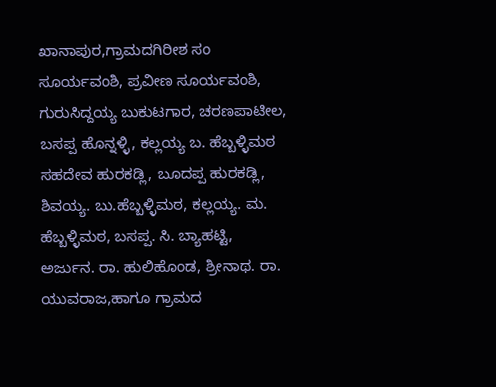ಖಾನಾಪುರ,ಗ್ರಾಮದಗಿರೀಶ ಸಂ ಸೂರ್ಯವಂಶಿ, ಪ್ರವೀಣ ಸೂರ್ಯವಂಶಿ, ಗುರುಸಿದ್ದಯ್ಯ ಬುಕುಟಗಾರ, ಚರಣಪಾಟೀಲ, ಬಸಪ್ಪ ಹೊನ್ನಳ್ಳಿ, ಕಲ್ಲಯ್ಯ ಬ. ಹೆಬ್ಬಳ್ಳಿಮಠ ಸಹದೇವ ಹುರಕಡ್ಲಿ, ಬೂದಪ್ಪ ಹುರಕಡ್ಲಿ, ಶಿವಯ್ಯ. ಬು.ಹೆಬ್ಬಳ್ಳಿಮಠ, ಕಲ್ಲಯ್ಯ. ಮ. ಹೆಬ್ಬಳ್ಳಿಮಠ, ಬಸಪ್ಪ. ಸಿ. ಬ್ಯಾಹಟ್ಟಿ, ಅರ್ಜುನ. ರಾ. ಹುಲಿಹೊಂಡ, ಶ್ರೀನಾಥ. ರಾ. ಯುವರಾಜ,ಹಾಗೂ ಗ್ರಾಮದ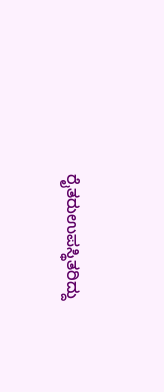ರೈತರುಉಪಸ್ಥಿತರಿದ್ದು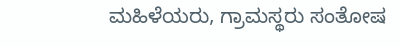ಮಹಿಳೆಯರು, ಗ್ರಾಮಸ್ಥರು ಸಂತೋಷ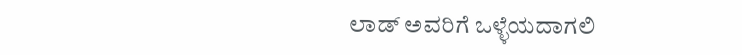ಲಾಡ್ ಅವರಿಗೆ ಒಳ್ಳೆಯದಾಗಲಿ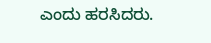ಎಂದು ಹರಸಿದರು.